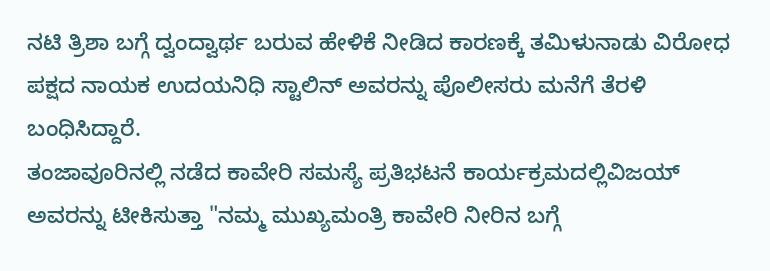ನಟಿ ತ್ರಿಶಾ ಬಗ್ಗೆ ದ್ವಂದ್ವಾರ್ಥ ಬರುವ ಹೇಳಿಕೆ ನೀಡಿದ ಕಾರಣಕ್ಕೆ ತಮಿಳುನಾಡು ವಿರೋಧ ಪಕ್ಷದ ನಾಯಕ ಉದಯನಿಧಿ ಸ್ಟಾಲಿನ್ ಅವರನ್ನು ಪೊಲೀಸರು ಮನೆಗೆ ತೆರಳಿ ಬಂಧಿಸಿದ್ದಾರೆ.
ತಂಜಾವೂರಿನಲ್ಲಿ ನಡೆದ ಕಾವೇರಿ ಸಮಸ್ಯೆ ಪ್ರತಿಭಟನೆ ಕಾರ್ಯಕ್ರಮದಲ್ಲಿವಿಜಯ್ ಅವರನ್ನು ಟೀಕಿಸುತ್ತಾ "ನಮ್ಮ ಮುಖ್ಯಮಂತ್ರಿ ಕಾವೇರಿ ನೀರಿನ ಬಗ್ಗೆ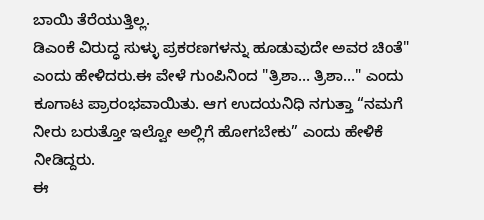ಬಾಯಿ ತೆರೆಯುತ್ತಿಲ್ಲ.
ಡಿಎಂಕೆ ವಿರುದ್ಧ ಸುಳ್ಳು ಪ್ರಕರಣಗಳನ್ನು ಹೂಡುವುದೇ ಅವರ ಚಿಂತೆ" ಎಂದು ಹೇಳಿದರು.ಈ ವೇಳೆ ಗುಂಪಿನಿಂದ "ತ್ರಿಶಾ… ತ್ರಿಶಾ…" ಎಂದು ಕೂಗಾಟ ಪ್ರಾರಂಭವಾಯಿತು. ಆಗ ಉದಯನಿಧಿ ನಗುತ್ತಾ “ನಮಗೆ ನೀರು ಬರುತ್ತೋ ಇಲ್ವೋ ಅಲ್ಲಿಗೆ ಹೋಗಬೇಕು” ಎಂದು ಹೇಳಿಕೆ ನೀಡಿದ್ದರು.
ಈ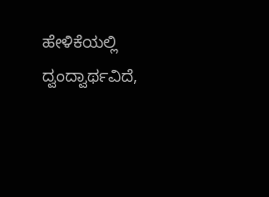ಹೇಳಿಕೆಯಲ್ಲಿ ದ್ವಂದ್ವಾರ್ಥವಿದೆ,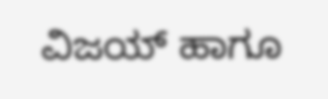ವಿಜಯ್ ಹಾಗೂ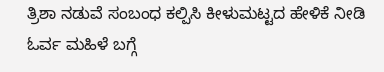ತ್ರಿಶಾ ನಡುವೆ ಸಂಬಂಧ ಕಲ್ಪಿಸಿ ಕೀಳುಮಟ್ಟದ ಹೇಳಿಕೆ ನೀಡಿ ಓರ್ವ ಮಹಿಳೆ ಬಗ್ಗೆ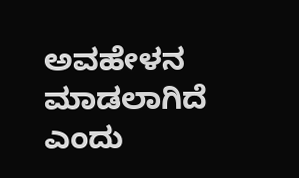ಅವಹೇಳನ ಮಾಡಲಾಗಿದೆ ಎಂದು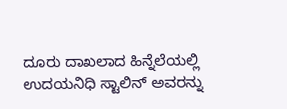ದೂರು ದಾಖಲಾದ ಹಿನ್ನೆಲೆಯಲ್ಲಿ ಉದಯನಿಧಿ ಸ್ಟಾಲಿನ್ ಅವರನ್ನು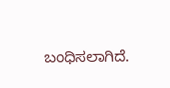ಬಂಧಿಸಲಾಗಿದೆ.